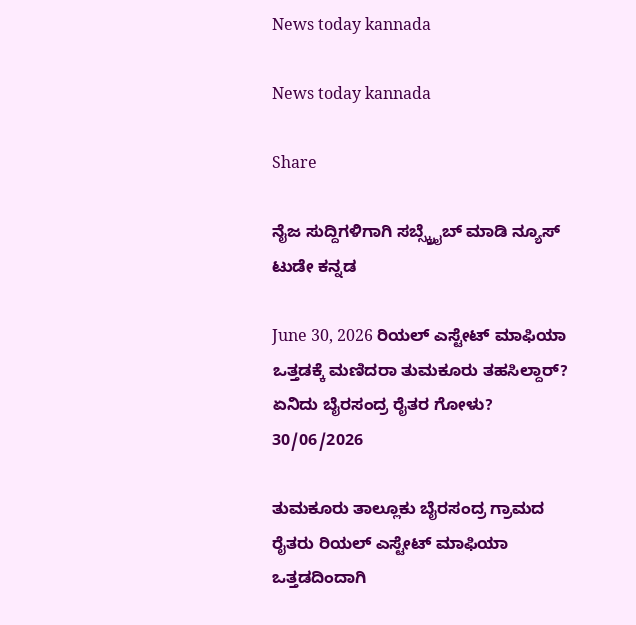News today kannada

News today kannada

Share

ನೈಜ ಸುದ್ದಿಗಳಿಗಾಗಿ ಸಬ್ಸ್ಕ್ರೈಬ್ ಮಾಡಿ ನ್ಯೂಸ್ ಟುಡೇ ಕನ್ನಡ

June 30, 2026 ರಿಯಲ್ ಎಸ್ಟೇಟ್ ಮಾಫಿಯಾ ಒತ್ತಡಕ್ಕೆ ಮಣಿದರಾ ತುಮಕೂರು ತಹಸಿಲ್ದಾರ್? ಏನಿದು ಬೈರಸಂದ್ರ ರೈತರ ಗೋಳು? 30/06/2026

ತುಮಕೂರು ತಾಲ್ಲೂಕು ಬೈರಸಂದ್ರ ಗ್ರಾಮದ ರೈತರು ರಿಯಲ್ ಎಸ್ಟೇಟ್ ಮಾಫಿಯಾ ಒತ್ತಡದಿಂದಾಗಿ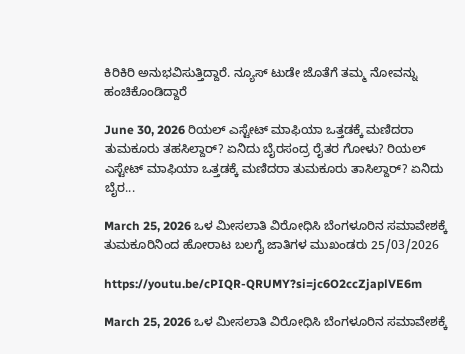ಕಿರಿಕಿರಿ ಅನುಭವಿಸುತ್ತಿದ್ದಾರೆ. ನ್ಯೂಸ್ ಟುಡೇ ಜೊತೆಗೆ ತಮ್ಮ ನೋವನ್ನು ಹಂಚಿಕೊಂಡಿದ್ದಾರೆ

June 30, 2026 ರಿಯಲ್ ಎಸ್ಟೇಟ್ ಮಾಫಿಯಾ ಒತ್ತಡಕ್ಕೆ ಮಣಿದರಾ ತುಮಕೂರು ತಹಸಿಲ್ದಾರ್? ಏನಿದು ಬೈರಸಂದ್ರ ರೈತರ ಗೋಳು? ರಿಯಲ್ ಎಸ್ಟೇಟ್ ಮಾಫಿಯಾ ಒತ್ತಡಕ್ಕೆ ಮಣಿದರಾ ತುಮಕೂರು ತಾಸಿಲ್ದಾರ್? ಏನಿದು ಬೈರ...

March 25, 2026 ಒಳ ಮೀಸಲಾತಿ ವಿರೋಧಿಸಿ ಬೆಂಗಳೂರಿನ ಸಮಾವೇಶಕ್ಕೆ ತುಮಕೂರಿನಿಂದ ಹೋರಾಟ ಬಲಗೈ ಜಾತಿಗಳ ಮುಖಂಡರು 25/03/2026

https://youtu.be/cPIQR-QRUMY?si=jc6O2ccZjaplVE6m

March 25, 2026 ಒಳ ಮೀಸಲಾತಿ ವಿರೋಧಿಸಿ ಬೆಂಗಳೂರಿನ ಸಮಾವೇಶಕ್ಕೆ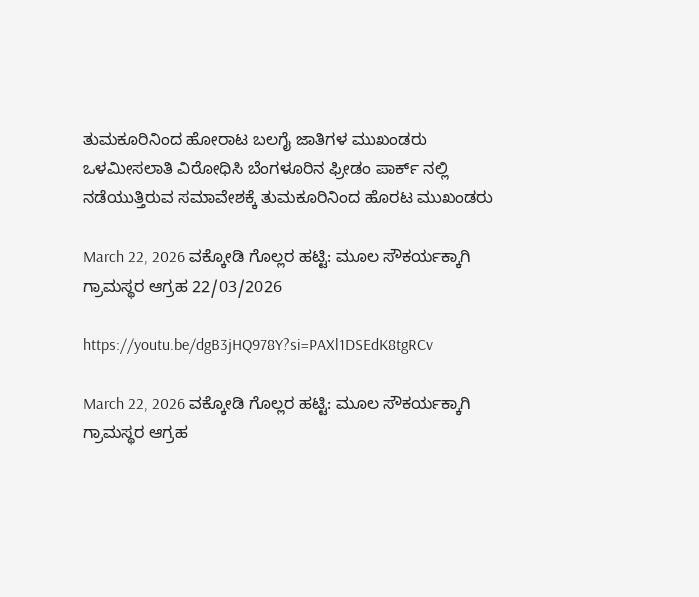ತುಮಕೂರಿನಿಂದ ಹೋರಾಟ ಬಲಗೈ ಜಾತಿಗಳ ಮುಖಂಡರು ಒಳಮೀಸಲಾತಿ ವಿರೋಧಿಸಿ ಬೆಂಗಳೂರಿನ ಫ್ರೀಡಂ ಪಾರ್ಕ್ ನಲ್ಲಿ ನಡೆಯುತ್ತಿರುವ ಸಮಾವೇಶಕ್ಕೆ ತುಮಕೂರಿನಿಂದ ಹೊರಟ ಮುಖಂಡರು

March 22, 2026 ವಕ್ಕೋಡಿ ಗೊಲ್ಲರ ಹಟ್ಟಿ: ಮೂಲ ಸೌಕರ್ಯಕ್ಕಾಗಿ ಗ್ರಾಮಸ್ಥರ ಆಗ್ರಹ 22/03/2026

https://youtu.be/dgB3jHQ978Y?si=PAXl1DSEdK8tgRCv

March 22, 2026 ವಕ್ಕೋಡಿ ಗೊಲ್ಲರ ಹಟ್ಟಿ: ಮೂಲ ಸೌಕರ್ಯಕ್ಕಾಗಿ ಗ್ರಾಮಸ್ಥರ ಆಗ್ರಹ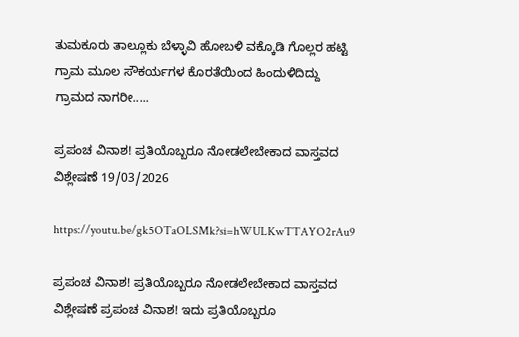ತುಮಕೂರು ತಾಲ್ಲೂಕು ಬೆಳ್ಳಾವಿ ಹೋಬಳಿ ವಕ್ಕೊಡಿ ಗೊಲ್ಲರ ಹಟ್ಟಿ ಗ್ರಾಮ ಮೂಲ ಸೌಕರ್ಯಗಳ ಕೊರತೆಯಿಂದ ಹಿಂದುಳಿದಿದ್ದು ಗ್ರಾಮದ ನಾಗರೀ.....

ಪ್ರಪಂಚ ವಿನಾಶ! ಪ್ರತಿಯೊಬ್ಬರೂ ನೋಡಲೇಬೇಕಾದ ವಾಸ್ತವದ ವಿಶ್ಲೇಷಣೆ 19/03/2026

https://youtu.be/gk5OTaOLSMk?si=hWULKwTTAYO2rAu9

ಪ್ರಪಂಚ ವಿನಾಶ! ಪ್ರತಿಯೊಬ್ಬರೂ ನೋಡಲೇಬೇಕಾದ ವಾಸ್ತವದ ವಿಶ್ಲೇಷಣೆ ಪ್ರಪಂಚ ವಿನಾಶ! ಇದು ಪ್ರತಿಯೊಬ್ಬರೂ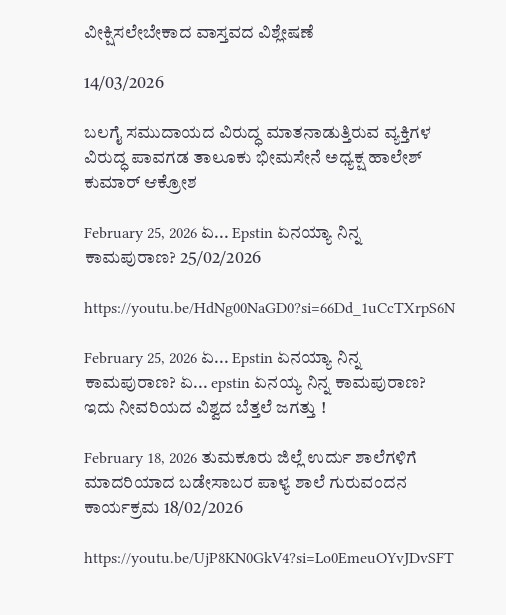ವೀಕ್ಷಿಸಲೇಬೇಕಾದ ವಾಸ್ತವದ ವಿಶ್ಲೇಷಣೆ

14/03/2026

ಬಲಗೈ ಸಮುದಾಯದ ವಿರುದ್ಧ ಮಾತನಾಡುತ್ತಿರುವ ವ್ಯಕ್ತಿಗಳ ವಿರುದ್ಧ ಪಾವಗಡ ತಾಲೂಕು ಭೀಮಸೇನೆ ಅಧ್ಯಕ್ಷ ಹಾಲೇಶ್ ಕುಮಾರ್ ಆಕ್ರೋಶ

February 25, 2026 ಏ... Epstin ಏನಯ್ಯಾ ನಿನ್ನ ಕಾಮಪುರಾಣ? 25/02/2026

https://youtu.be/HdNg00NaGD0?si=66Dd_1uCcTXrpS6N

February 25, 2026 ಏ... Epstin ಏನಯ್ಯಾ ನಿನ್ನ ಕಾಮಪುರಾಣ? ಏ... epstin ಏನಯ್ಯ ನಿನ್ನ ಕಾಮಪುರಾಣ? ಇದು ನೀವರಿಯದ ವಿಶ್ವದ ಬೆತ್ತಲೆ ಜಗತ್ತು !

February 18, 2026 ತುಮಕೂರು ಜಿಲ್ಲೆ ಉರ್ದು ಶಾಲೆಗಳಿಗೆ ಮಾದರಿಯಾದ ಬಡೇಸಾಬರ ಪಾಳ್ಯ ಶಾಲೆ ಗುರುವಂದನ ಕಾರ್ಯಕ್ರಮ 18/02/2026

https://youtu.be/UjP8KN0GkV4?si=Lo0EmeuOYvJDvSFT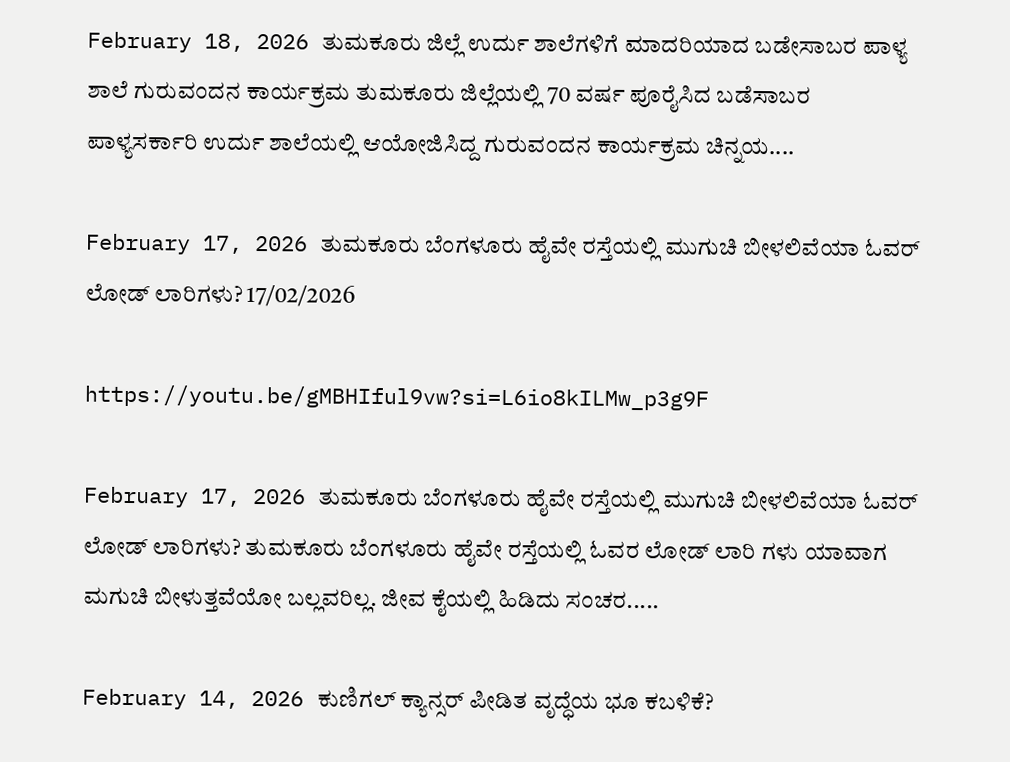February 18, 2026 ತುಮಕೂರು ಜಿಲ್ಲೆ ಉರ್ದು ಶಾಲೆಗಳಿಗೆ ಮಾದರಿಯಾದ ಬಡೇಸಾಬರ ಪಾಳ್ಯ ಶಾಲೆ ಗುರುವಂದನ ಕಾರ್ಯಕ್ರಮ ತುಮಕೂರು ಜಿಲ್ಲೆಯಲ್ಲಿ 70 ವರ್ಷ ಪೂರೈಸಿದ ಬಡೆಸಾಬರ ಪಾಳ್ಯಸರ್ಕಾರಿ ಉರ್ದು ಶಾಲೆಯಲ್ಲಿ ಆಯೋಜಿಸಿದ್ದ ಗುರುವಂದನ ಕಾರ್ಯಕ್ರಮ ಚಿನ್ನಯ....

February 17, 2026 ತುಮಕೂರು ಬೆಂಗಳೂರು ಹೈವೇ ರಸ್ತೆಯಲ್ಲಿ ಮುಗುಚಿ ಬೀಳಲಿವೆಯಾ ಓವರ್ ಲೋಡ್ ಲಾರಿಗಳು? 17/02/2026

https://youtu.be/gMBHIful9vw?si=L6io8kILMw_p3g9F

February 17, 2026 ತುಮಕೂರು ಬೆಂಗಳೂರು ಹೈವೇ ರಸ್ತೆಯಲ್ಲಿ ಮುಗುಚಿ ಬೀಳಲಿವೆಯಾ ಓವರ್ ಲೋಡ್ ಲಾರಿಗಳು? ತುಮಕೂರು ಬೆಂಗಳೂರು ಹೈವೇ ರಸ್ತೆಯಲ್ಲಿ ಓವರ ಲೋಡ್ ಲಾರಿ ಗಳು ಯಾವಾಗ ಮಗುಚಿ ಬೀಳುತ್ತವೆಯೋ ಬಲ್ಲವರಿಲ್ಲ. ಜೀವ ಕೈಯಲ್ಲಿ ಹಿಡಿದು ಸಂಚರ.....

February 14, 2026 ಕುಣಿಗಲ್ ಕ್ಯಾನ್ಸರ್ ಪೀಡಿತ ವೃದ್ಧೆಯ ಭೂ ಕಬಳಿಕೆ?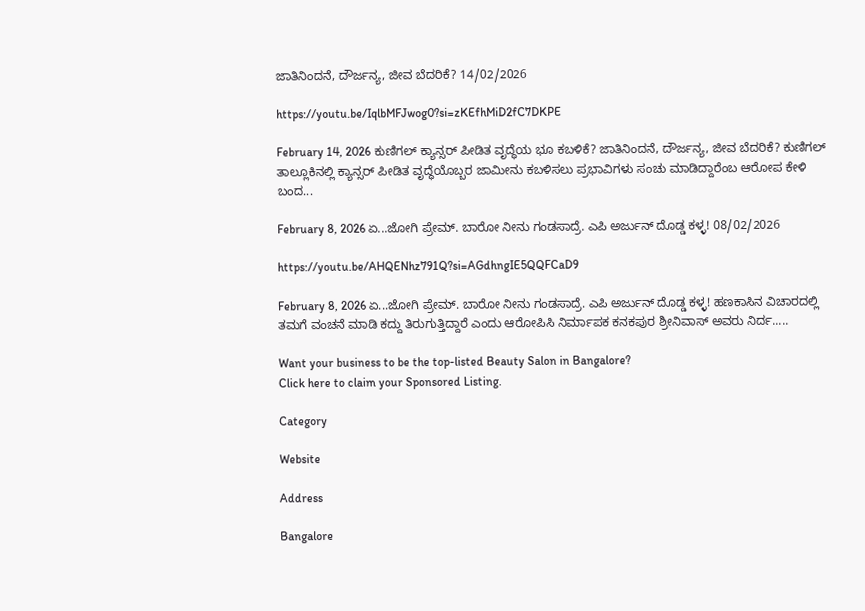ಜಾತಿನಿಂದನೆ, ದೌರ್ಜನ್ಯ, ಜೀವ ಬೆದರಿಕೆ? 14/02/2026

https://youtu.be/IqlbMFJwog0?si=zKEfhMiD2fC7DKPE

February 14, 2026 ಕುಣಿಗಲ್ ಕ್ಯಾನ್ಸರ್ ಪೀಡಿತ ವೃದ್ಧೆಯ ಭೂ ಕಬಳಿಕೆ? ಜಾತಿನಿಂದನೆ, ದೌರ್ಜನ್ಯ, ಜೀವ ಬೆದರಿಕೆ? ಕುಣಿಗಲ್ ತಾಲ್ಲೂಕಿನಲ್ಲಿ ಕ್ಯಾನ್ಸರ್ ಪೀಡಿತ ವೃದ್ಧೆಯೊಬ್ಬರ ಜಾಮೀನು ಕಬಳಿಸಲು ಪ್ರಭಾವಿಗಳು ಸಂಚು ಮಾಡಿದ್ದಾರೆಂಬ ಆರೋಪ ಕೇಳಿ ಬಂದ...

February 8, 2026 ಏ...ಜೋಗಿ ಪ್ರೇಮ್. ಬಾರೋ ನೀನು ಗಂಡಸಾದ್ರೆ. ಎಪಿ ಅರ್ಜುನ್ ದೊಡ್ಡ ಕಳ್ಳ! 08/02/2026

https://youtu.be/AHQENhz791Q?si=AGdhngIE5QQFCaD9

February 8, 2026 ಏ...ಜೋಗಿ ಪ್ರೇಮ್. ಬಾರೋ ನೀನು ಗಂಡಸಾದ್ರೆ. ಎಪಿ ಅರ್ಜುನ್ ದೊಡ್ಡ ಕಳ್ಳ! ಹಣಕಾಸಿನ ವಿಚಾರದಲ್ಲಿ ತಮಗೆ ವಂಚನೆ ಮಾಡಿ ಕದ್ದು ತಿರುಗುತ್ತಿದ್ದಾರೆ ಎಂದು ಆರೋಪಿಸಿ ನಿರ್ಮಾಪಕ ಕನಕಪುರ ಶ್ರೀನಿವಾಸ್ ಅವರು ನಿರ್ದ.....

Want your business to be the top-listed Beauty Salon in Bangalore?
Click here to claim your Sponsored Listing.

Category

Website

Address

Bangalore